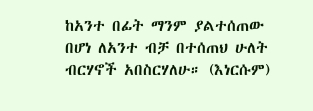ከአንተ በፊት ማንም ያልተሰጠው በሆነ ለአንተ ብቻ በተሰጠህ ሁለት ብርሃኖች አበስርሃለሁ። (እነርሱም)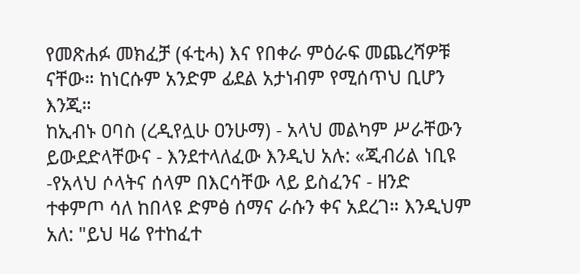የመጽሐፉ መክፈቻ (ፋቲሓ) እና የበቀራ ምዕራፍ መጨረሻዎቹ ናቸው። ከነርሱም አንድም ፊደል አታነብም የሚሰጥህ ቢሆን እንጂ።
ከኢብኑ ዐባስ (ረዲየሏሁ ዐንሁማ) - አላህ መልካም ሥራቸውን ይውደድላቸውና - እንደተላለፈው እንዲህ አሉ: «ጂብሪል ነቢዩ -የአላህ ሶላትና ሰላም በእርሳቸው ላይ ይስፈንና - ዘንድ ተቀምጦ ሳለ ከበላዩ ድምፅ ሰማና ራሱን ቀና አደረገ። እንዲህም አለ: "ይህ ዛሬ የተከፈተ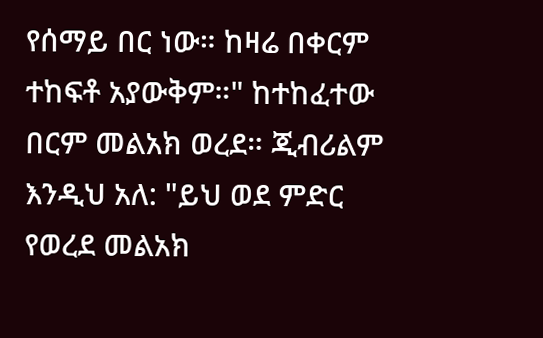የሰማይ በር ነው። ከዛሬ በቀርም ተከፍቶ አያውቅም።" ከተከፈተው በርም መልአክ ወረደ። ጂብሪልም እንዲህ አለ: "ይህ ወደ ምድር የወረደ መልአክ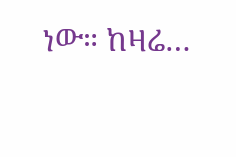ነው። ከዛሬ…